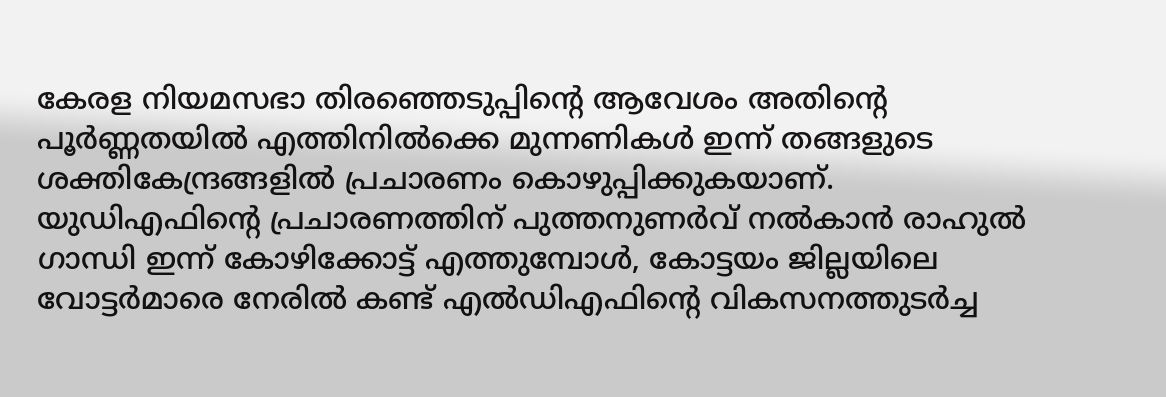കേരള നിയമസഭാ തിരഞ്ഞെടുപ്പിന്റെ ആവേശം അതിന്റെ പൂർണ്ണതയിൽ എത്തിനിൽക്കെ മുന്നണികൾ ഇന്ന് തങ്ങളുടെ ശക്തികേന്ദ്രങ്ങളിൽ പ്രചാരണം കൊഴുപ്പിക്കുകയാണ്. യുഡിഎഫിന്റെ പ്രചാരണത്തിന് പുത്തനുണർവ് നൽകാൻ രാഹുൽ ഗാന്ധി ഇന്ന് കോഴിക്കോട്ട് എത്തുമ്പോൾ, കോട്ടയം ജില്ലയിലെ വോട്ടർമാരെ നേരിൽ കണ്ട് എൽഡിഎഫിന്റെ വികസനത്തുടർച്ച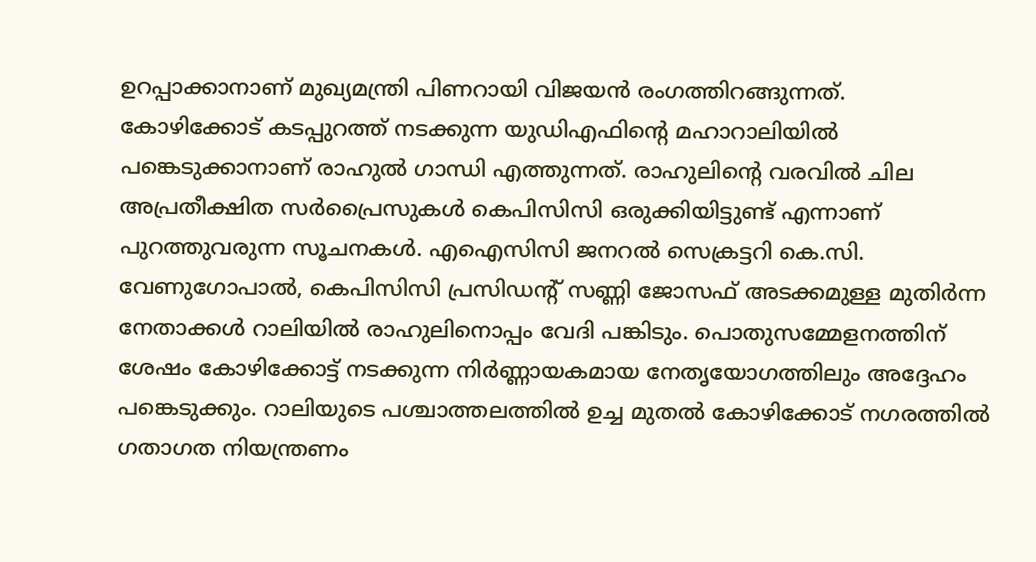ഉറപ്പാക്കാനാണ് മുഖ്യമന്ത്രി പിണറായി വിജയൻ രംഗത്തിറങ്ങുന്നത്.
കോഴിക്കോട് കടപ്പുറത്ത് നടക്കുന്ന യുഡിഎഫിന്റെ മഹാറാലിയിൽ പങ്കെടുക്കാനാണ് രാഹുൽ ഗാന്ധി എത്തുന്നത്. രാഹുലിന്റെ വരവിൽ ചില അപ്രതീക്ഷിത സർപ്രൈസുകൾ കെപിസിസി ഒരുക്കിയിട്ടുണ്ട് എന്നാണ് പുറത്തുവരുന്ന സൂചനകൾ. എഐസിസി ജനറൽ സെക്രട്ടറി കെ.സി. വേണുഗോപാൽ, കെപിസിസി പ്രസിഡന്റ് സണ്ണി ജോസഫ് അടക്കമുള്ള മുതിർന്ന നേതാക്കൾ റാലിയിൽ രാഹുലിനൊപ്പം വേദി പങ്കിടും. പൊതുസമ്മേളനത്തിന് ശേഷം കോഴിക്കോട്ട് നടക്കുന്ന നിർണ്ണായകമായ നേതൃയോഗത്തിലും അദ്ദേഹം പങ്കെടുക്കും. റാലിയുടെ പശ്ചാത്തലത്തിൽ ഉച്ച മുതൽ കോഴിക്കോട് നഗരത്തിൽ ഗതാഗത നിയന്ത്രണം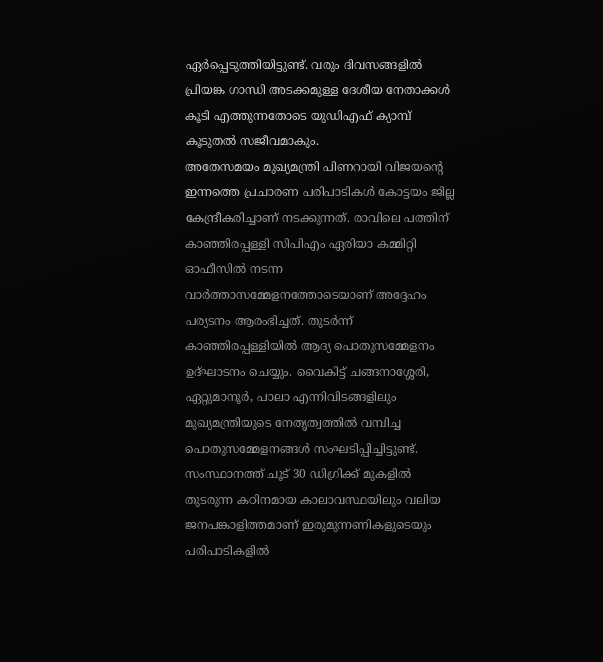ഏർപ്പെടുത്തിയിട്ടുണ്ട്. വരും ദിവസങ്ങളിൽ പ്രിയങ്ക ഗാന്ധി അടക്കമുള്ള ദേശീയ നേതാക്കൾ കൂടി എത്തുന്നതോടെ യുഡിഎഫ് ക്യാമ്പ് കൂടുതൽ സജീവമാകും.
അതേസമയം മുഖ്യമന്ത്രി പിണറായി വിജയന്റെ ഇന്നത്തെ പ്രചാരണ പരിപാടികൾ കോട്ടയം ജില്ല കേന്ദ്രീകരിച്ചാണ് നടക്കുന്നത്. രാവിലെ പത്തിന് കാഞ്ഞിരപ്പള്ളി സിപിഎം ഏരിയാ കമ്മിറ്റി ഓഫീസിൽ നടന്ന വാർത്താസമ്മേളനത്തോടെയാണ് അദ്ദേഹം പര്യടനം ആരംഭിച്ചത്. തുടർന്ന് കാഞ്ഞിരപ്പള്ളിയിൽ ആദ്യ പൊതുസമ്മേളനം ഉദ്ഘാടനം ചെയ്യും. വൈകിട്ട് ചങ്ങനാശ്ശേരി, ഏറ്റുമാനൂർ, പാലാ എന്നിവിടങ്ങളിലും മുഖ്യമന്ത്രിയുടെ നേതൃത്വത്തിൽ വമ്പിച്ച പൊതുസമ്മേളനങ്ങൾ സംഘടിപ്പിച്ചിട്ടുണ്ട്. സംസ്ഥാനത്ത് ചൂട് 30 ഡിഗ്രിക്ക് മുകളിൽ തുടരുന്ന കഠിനമായ കാലാവസ്ഥയിലും വലിയ ജനപങ്കാളിത്തമാണ് ഇരുമുന്നണികളുടെയും പരിപാടികളിൽ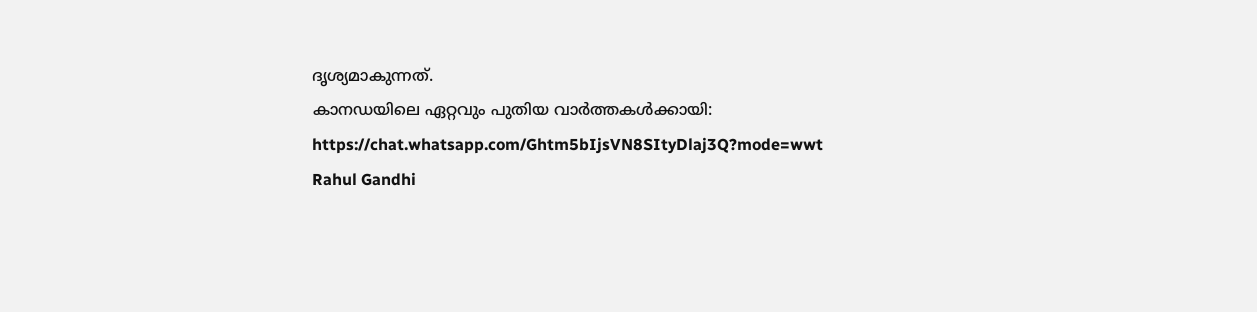ദൃശ്യമാകുന്നത്.
കാനഡയിലെ ഏറ്റവും പുതിയ വാർത്തകൾക്കായി: https://chat.whatsapp.com/Ghtm5bIjsVN8SItyDlaj3Q?mode=wwt
Rahul Gandhi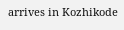arrives in Kozhikode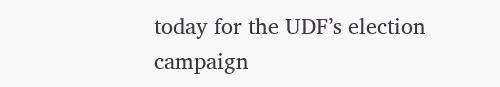today for the UDF’s election campaign